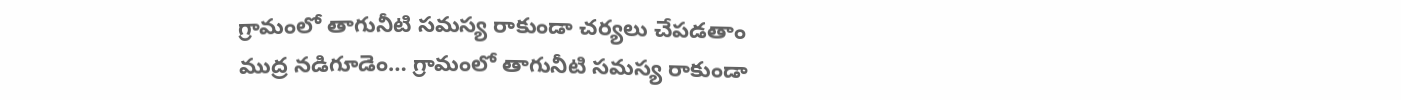గ్రామంలో తాగునీటి సమస్య రాకుండా చర్యలు చేపడతాం
ముద్ర నడిగూడెం… గ్రామంలో తాగునీటి సమస్య రాకుండా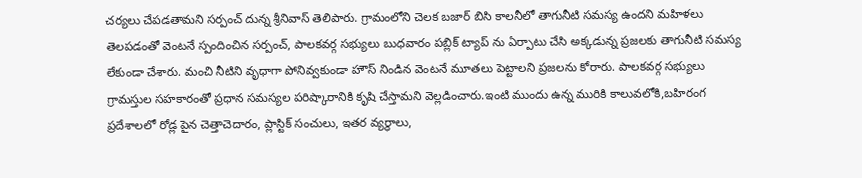చర్యలు చేపడతామని సర్పంచ్ దున్న శ్రీనివాస్ తెలిపారు. గ్రామంలోని చెలక బజార్ బిసి కాలనీలో తాగునీటి సమస్య ఉందని మహిళలు తెలపడంతో వెంటనే స్పందించిన సర్పంచ్, పాలకవర్గ సభ్యులు బుధవారం పబ్లిక్ ట్యాప్ ను ఏర్పాటు చేసి అక్కడున్న ప్రజలకు తాగునీటి సమస్య లేకుండా చేశారు. మంచి నీటిని వృధాగా పోనివ్వకుండా హౌస్ నిండిన వెంటనే మూతలు పెట్టాలని ప్రజలను కోరారు. పాలకవర్గ సభ్యులు గ్రామస్తుల సహకారంతో ప్రధాన సమస్యల పరిష్కారానికి కృషి చేస్తామని వెల్లడించారు.ఇంటి ముందు ఉన్న మురికి కాలువలోకి,బహిరంగ ప్రదేశాలలో రోడ్ల పైన చెత్తాచెదారం, ప్లాస్టిక్ సంచులు, ఇతర వ్యర్ధాలు,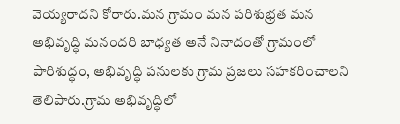వెయ్యరాదని కోరారు.మన గ్రామం మన పరిశుభ్రత మన అభివృద్ధి మనందరి బాధ్యత అనే నినాదంతో గ్రామంలో పారిశుద్ధం, అభివృద్ధి పనులకు గ్రామ ప్రజలు సహకరించాలని తెలిపారు.గ్రామ అభివృద్ధిలో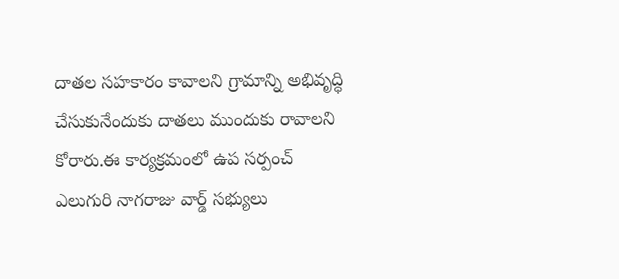దాతల సహకారం కావాలని గ్రామాన్ని అభివృద్ధి చేసుకునేందుకు దాతలు ముందుకు రావాలని కోరారు.ఈ కార్యక్రమంలో ఉప సర్పంచ్ ఎలుగురి నాగరాజు వార్డ్ సభ్యులు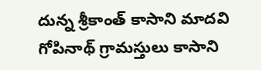దున్న శ్రీకాంత్ కాసాని మాదవి గోపినాథ్ గ్రామస్తులు కాసాని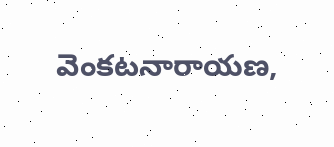వెంకటనారాయణ,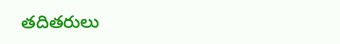తదితరులు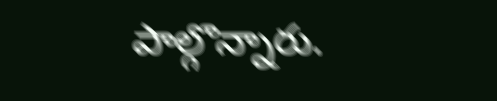పాల్గొన్నారు.